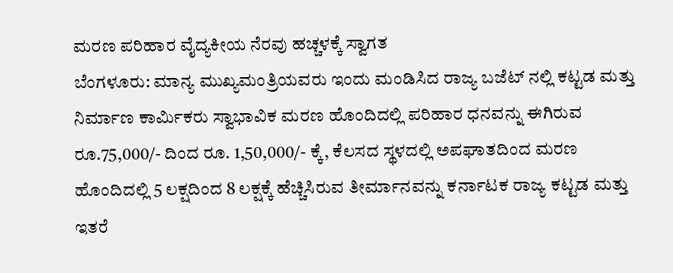ಮರಣ ಪರಿಹಾರ ವೈದ್ಯಕೀಯ ನೆರವು ಹಚ್ಚಳಕ್ಕೆ ಸ್ವಾಗತ
ಬೆಂಗಳೂರು: ಮಾನ್ಯ ಮುಖ್ಯಮಂತ್ರಿಯವರು ಇಂದು ಮಂಡಿಸಿದ ರಾಜ್ಯ ಬಜೆಟ್ ನಲ್ಲಿ ಕಟ್ಟಡ ಮತ್ತು ನಿರ್ಮಾಣ ಕಾರ್ಮಿಕರು ಸ್ವಾಭಾವಿಕ ಮರಣ ಹೊಂದಿದಲ್ಲಿ ಪರಿಹಾರ ಧನವನ್ನು ಈಗಿರುವ ರೂ.75,000/- ದಿಂದ ರೂ. 1,50,000/- ಕ್ಕೆ, ಕೆಲಸದ ಸ್ಥಳದಲ್ಲಿ ಅಪಘಾತದಿಂದ ಮರಣ ಹೊಂದಿದಲ್ಲಿ 5 ಲಕ್ಷದಿಂದ 8 ಲಕ್ಷಕ್ಕೆ ಹೆಚ್ಚಿಸಿರುವ ತೀರ್ಮಾನವನ್ನು ಕರ್ನಾಟಕ ರಾಜ್ಯ ಕಟ್ಟಡ ಮತ್ತು ಇತರೆ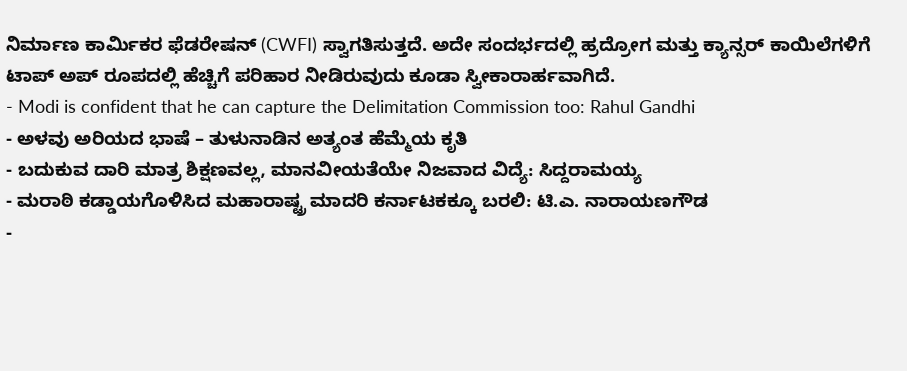ನಿರ್ಮಾಣ ಕಾರ್ಮಿಕರ ಫೆಡರೇಷನ್ (CWFI) ಸ್ವಾಗತಿಸುತ್ತದೆ. ಅದೇ ಸಂದರ್ಭದಲ್ಲಿ ಹ್ರದ್ರೋಗ ಮತ್ತು ಕ್ಯಾನ್ಸರ್ ಕಾಯಿಲೆಗಳಿಗೆ ಟಾಪ್ ಅಪ್ ರೂಪದಲ್ಲಿ ಹೆಚ್ಚಿಗೆ ಪರಿಹಾರ ನೀಡಿರುವುದು ಕೂಡಾ ಸ್ವೀಕಾರಾರ್ಹವಾಗಿದೆ.
- Modi is confident that he can capture the Delimitation Commission too: Rahul Gandhi
- ಅಳವು ಅರಿಯದ ಭಾಷೆ – ತುಳುನಾಡಿನ ಅತ್ಯಂತ ಹೆಮ್ಮೆಯ ಕೃತಿ
- ಬದುಕುವ ದಾರಿ ಮಾತ್ರ ಶಿಕ್ಷಣವಲ್ಲ, ಮಾನವೀಯತೆಯೇ ನಿಜವಾದ ವಿದ್ಯೆ: ಸಿದ್ದರಾಮಯ್ಯ
- ಮರಾಠಿ ಕಡ್ಡಾಯಗೊಳಿಸಿದ ಮಹಾರಾಷ್ಟ್ರ ಮಾದರಿ ಕರ್ನಾಟಕಕ್ಕೂ ಬರಲಿ: ಟಿ.ಎ. ನಾರಾಯಣಗೌಡ
-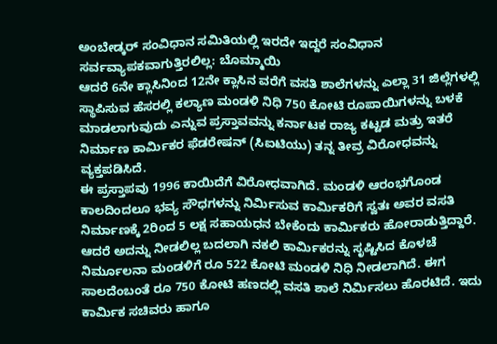ಅಂಬೇಡ್ಕರ್ ಸಂವಿಧಾನ ಸಮಿತಿಯಲ್ಲಿ ಇರದೇ ಇದ್ದರೆ ಸಂವಿಧಾನ ಸರ್ವವ್ಯಾಪಕವಾಗುತ್ತಿರಲಿಲ್ಲ: ಬೊಮ್ಮಾಯಿ
ಆದರೆ 6ನೇ ಕ್ಲಾಸಿನಿಂದ 12ನೇ ಕ್ಲಾಸಿನ ವರೆಗೆ ವಸತಿ ಶಾಲೆಗಳನ್ನು ಎಲ್ಲಾ 31 ಜಿಲ್ಲೆಗಳಲ್ಲಿ ಸ್ಥಾಪಿಸುವ ಹೆಸರಲ್ಲಿ ಕಲ್ಯಾಣ ಮಂಡಳಿ ನಿಧಿ 750 ಕೋಟಿ ರೂಪಾಯಿಗಳನ್ನು ಬಳಕೆ ಮಾಡಲಾಗುವುದು ಎನ್ನುವ ಪ್ರಸ್ತಾವವನ್ನು ಕರ್ನಾಟಕ ರಾಜ್ಯ ಕಟ್ಟಡ ಮತ್ರು ಇತರೆ ನಿರ್ಮಾಣ ಕಾರ್ಮಿಕರ ಫೆಡರೇಷನ್ (ಸಿಐಟಿಯು) ತನ್ನ ತೀವ್ರ ವಿರೋಧವನ್ನು ವ್ಯಕ್ತಪಡಿಸಿದೆ.
ಈ ಪ್ರಸ್ತಾಪವು 1996 ಕಾಯಿದೆಗೆ ವಿರೋಧವಾಗಿದೆ. ಮಂಡಳಿ ಆರಂಭಗೊಂಡ ಕಾಲದಿಂದಲೂ ಭವ್ಯ ಸೌಧಗಳನ್ನು ನಿರ್ಮಿಸುವ ಕಾರ್ಮಿಕರಿಗೆ ಸ್ವತಃ ಅವರ ವಸತಿ ನಿರ್ಮಾಣಕ್ಕೆ 2ರಿಂದ 5 ಲಕ್ಷ ಸಹಾಯಧನ ಬೇಕೆಂದು ಕಾರ್ಮಿಕರು ಹೋರಾಡುತ್ತಿದ್ದಾರೆ. ಆದರೆ ಅದನ್ನು ನೀಡಲಿಲ್ಲ ಬದಲಾಗಿ ನಕಲಿ ಕಾರ್ಮಿಕರನ್ನು ಸೃಷ್ಟಿಸಿದ ಕೊಳಚೆ ನಿರ್ಮೂಲನಾ ಮಂಡಳಿಗೆ ರೂ 522 ಕೋಟಿ ಮಂಡಳಿ ನಿಧಿ ನೀಡಲಾಗಿದೆ. ಈಗ ಸಾಲದೆಂಬಂತೆ ರೂ 750 ಕೋಟಿ ಹಣದಲ್ಲಿ ವಸತಿ ಶಾಲೆ ನಿರ್ಮಿಸಲು ಹೊರಟಿದೆ. ಇದು ಕಾರ್ಮಿಕ ಸಚಿವರು ಹಾಗೂ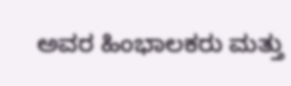ಅವರ ಹಿಂಭಾಲಕರು ಮತ್ತು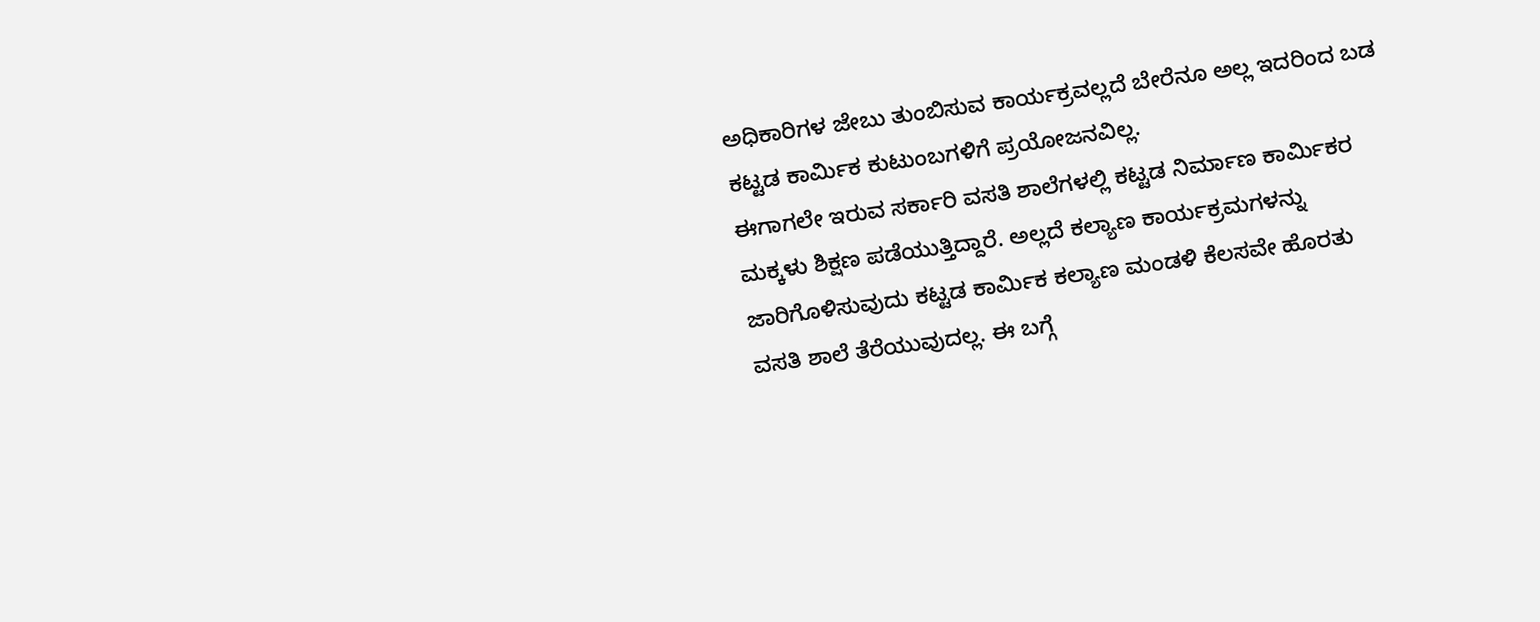ಅಧಿಕಾರಿಗಳ ಜೇಬು ತುಂಬಿಸುವ ಕಾರ್ಯಕ್ರವಲ್ಲದೆ ಬೇರೆನೂ ಅಲ್ಲ ಇದರಿಂದ ಬಡ ಕಟ್ಟಡ ಕಾರ್ಮಿಕ ಕುಟುಂಬಗಳಿಗೆ ಪ್ರಯೋಜನವಿಲ್ಲ.
ಈಗಾಗಲೇ ಇರುವ ಸರ್ಕಾರಿ ವಸತಿ ಶಾಲೆಗಳಲ್ಲಿ ಕಟ್ಟಡ ನಿರ್ಮಾಣ ಕಾರ್ಮಿಕರ ಮಕ್ಕಳು ಶಿಕ್ಷಣ ಪಡೆಯುತ್ತಿದ್ದಾರೆ. ಅಲ್ಲದೆ ಕಲ್ಯಾಣ ಕಾರ್ಯಕ್ರಮಗಳನ್ನು ಜಾರಿಗೊಳಿಸುವುದು ಕಟ್ಟಡ ಕಾರ್ಮಿಕ ಕಲ್ಯಾಣ ಮಂಡಳಿ ಕೆಲಸವೇ ಹೊರತು ವಸತಿ ಶಾಲೆ ತೆರೆಯುವುದಲ್ಲ. ಈ ಬಗ್ಗೆ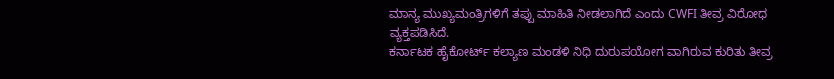ಮಾನ್ಯ ಮುಖ್ಯಮಂತ್ರಿಗಳಿಗೆ ತಪ್ಪು ಮಾಹಿತಿ ನೀಡಲಾಗಿದೆ ಎಂದು CWFI ತೀವ್ರ ವಿರೋಧ ವ್ಯಕ್ತಪಡಿಸಿದೆ.
ಕರ್ನಾಟಕ ಹೈಕೋರ್ಟ್ ಕಲ್ಯಾಣ ಮಂಡಳಿ ನಿಧಿ ದುರುಪಯೋಗ ವಾಗಿರುವ ಕುರಿತು ತೀವ್ರ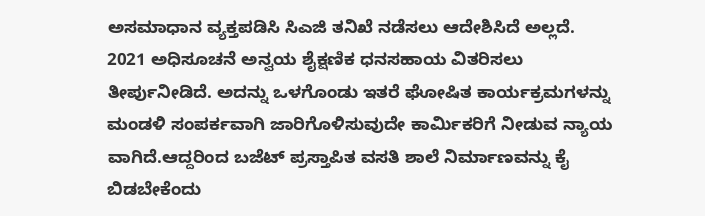ಅಸಮಾಧಾನ ವ್ಯಕ್ತಪಡಿಸಿ ಸಿಎಜಿ ತನಿಖೆ ನಡೆಸಲು ಆದೇಶಿಸಿದೆ ಅಲ್ಲದೆ. 2021 ಅಧಿಸೂಚನೆ ಅನ್ವಯ ಶೈಕ್ಷಣಿಕ ಧನಸಹಾಯ ವಿತರಿಸಲು ತೀರ್ಪುನೀಡಿದೆ. ಅದನ್ನು ಒಳಗೊಂಡು ಇತರೆ ಘೋಷಿತ ಕಾರ್ಯಕ್ರಮಗಳನ್ನು ಮಂಡಳಿ ಸಂಪರ್ಕವಾಗಿ ಜಾರಿಗೊಳಿಸುವುದೇ ಕಾರ್ಮಿಕರಿಗೆ ನೀಡುವ ನ್ಯಾಯ ವಾಗಿದೆ.ಆದ್ದರಿಂದ ಬಜೆಟ್ ಪ್ರಸ್ತಾಪಿತ ವಸತಿ ಶಾಲೆ ನಿರ್ಮಾಣವನ್ನು ಕೈ ಬಿಡಬೇಕೆಂದು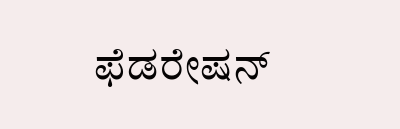ಫೆಡರೇಷನ್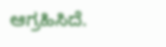ಆಗ್ರಹಿಸಿದೆ.